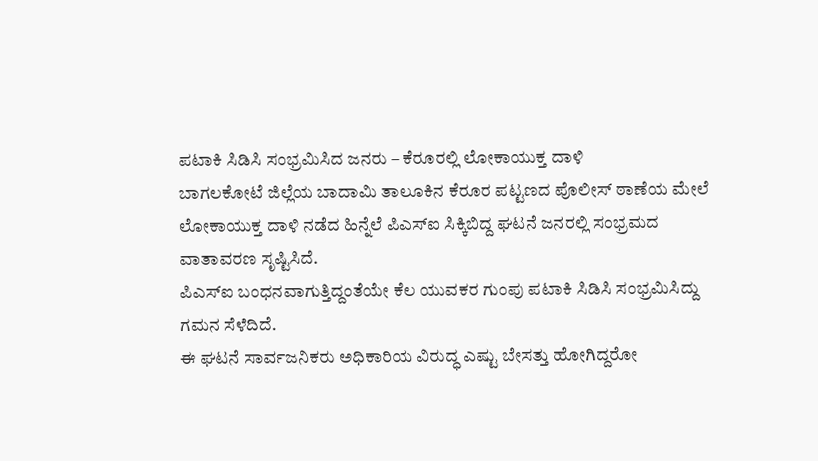ಪಟಾಕಿ ಸಿಡಿಸಿ ಸಂಭ್ರಮಿಸಿದ ಜನರು – ಕೆರೂರಲ್ಲಿ ಲೋಕಾಯುಕ್ತ ದಾಳಿ
ಬಾಗಲಕೋಟೆ ಜಿಲ್ಲೆಯ ಬಾದಾಮಿ ತಾಲೂಕಿನ ಕೆರೂರ ಪಟ್ಟಣದ ಪೊಲೀಸ್ ಠಾಣೆಯ ಮೇಲೆ ಲೋಕಾಯುಕ್ತ ದಾಳಿ ನಡೆದ ಹಿನ್ನೆಲೆ ಪಿಎಸ್ಐ ಸಿಕ್ಕಿಬಿದ್ದ ಘಟನೆ ಜನರಲ್ಲಿ ಸಂಭ್ರಮದ ವಾತಾವರಣ ಸೃಷ್ಟಿಸಿದೆ.
ಪಿಎಸ್ಐ ಬಂಧನವಾಗುತ್ತಿದ್ದಂತೆಯೇ ಕೆಲ ಯುವಕರ ಗುಂಪು ಪಟಾಕಿ ಸಿಡಿಸಿ ಸಂಭ್ರಮಿಸಿದ್ದು ಗಮನ ಸೆಳೆದಿದೆ.
ಈ ಘಟನೆ ಸಾರ್ವಜನಿಕರು ಅಧಿಕಾರಿಯ ವಿರುದ್ಧ ಎಷ್ಟು ಬೇಸತ್ತು ಹೋಗಿದ್ದರೋ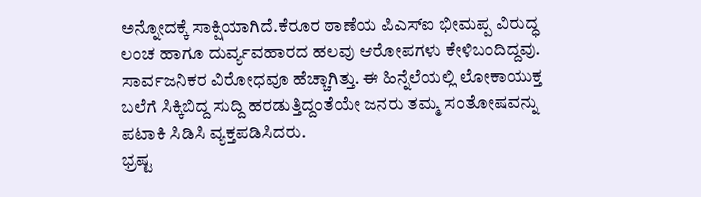ಅನ್ನೋದಕ್ಕೆ ಸಾಕ್ಷಿಯಾಗಿದೆ.ಕೆರೂರ ಠಾಣೆಯ ಪಿಎಸ್ಐ ಭೀಮಪ್ಪ ವಿರುದ್ಧ ಲಂಚ ಹಾಗೂ ದುರ್ವ್ಯವಹಾರದ ಹಲವು ಆರೋಪಗಳು ಕೇಳಿಬಂದಿದ್ದವು. ಸಾರ್ವಜನಿಕರ ವಿರೋಧವೂ ಹೆಚ್ಚಾಗಿತ್ತು. ಈ ಹಿನ್ನೆಲೆಯಲ್ಲಿ ಲೋಕಾಯುಕ್ತ ಬಲೆಗೆ ಸಿಕ್ಕಿಬಿದ್ದ ಸುದ್ದಿ ಹರಡುತ್ತಿದ್ದಂತೆಯೇ ಜನರು ತಮ್ಮ ಸಂತೋಷವನ್ನು ಪಟಾಕಿ ಸಿಡಿಸಿ ವ್ಯಕ್ತಪಡಿಸಿದರು.
ಭ್ರಷ್ಟ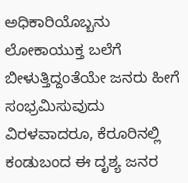ಅಧಿಕಾರಿಯೊಬ್ಬನು ಲೋಕಾಯುಕ್ತ ಬಲೆಗೆ ಬೀಳುತ್ತಿದ್ದಂತೆಯೇ ಜನರು ಹೀಗೆ ಸಂಭ್ರಮಿಸುವುದು ವಿರಳವಾದರೂ, ಕೆರೂರಿನಲ್ಲಿ ಕಂಡುಬಂದ ಈ ದೃಶ್ಯ ಜನರ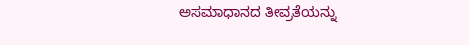ಅಸಮಾಧಾನದ ತೀವ್ರತೆಯನ್ನು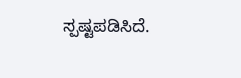ಸ್ಪಷ್ಟಪಡಿಸಿದೆ.